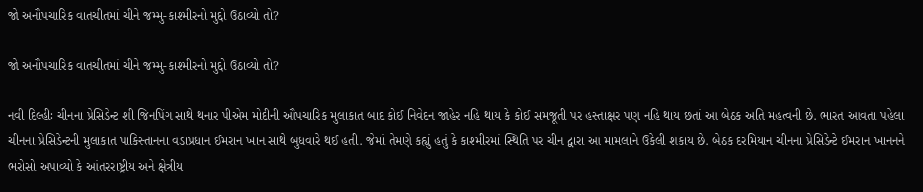જો અનૌપચારિક વાતચીતમાં ચીને જમ્મુ-કાશ્મીરનો મુદ્દો ઉઠાવ્યો તો?

જો અનૌપચારિક વાતચીતમાં ચીને જમ્મુ-કાશ્મીરનો મુદ્દો ઉઠાવ્યો તો?

નવી દિલ્હીઃ ચીનના પ્રેસિડેન્ટ શી જિનપિંગ સાથે થનાર પીએમ મોદીની ઔપચારિક મુલાકાત બાદ કોઈ નિવેદન જાહેર નહિ થાય કે કોઈ સમજૂતી પર હસ્તાક્ષર પણ નહિ થાય છતાં આ બેઠક અતિ મહત્વની છે. ભારત આવતા પહેલા ચીનના પ્રેસિડેન્ટની મુલાકાત પાકિસ્તાનના વડાપ્રધાન ઈમરાન ખાન સાથે બુધવારે થઈ હતી. જેમાં તેમણે કહ્યું હતું કે કાશ્મીરમાં સ્થિતિ પર ચીન દ્વારા આ મામલાને ઉકેલી શકાય છે. બેઠક દરમિયાન ચીનના પ્રેસિડેન્ટે ઈમરાન ખાનનને ભરોસો અપાવ્યો કે આંતરરાષ્ટ્રીય અને ક્ષેત્રીય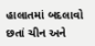હાલાતમાં બદલાવો છતાં ચીન અને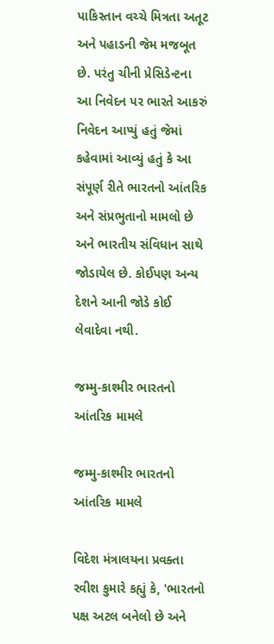પાકિસ્તાન વચ્ચે મિત્રતા અતૂટ અને પહાડની જેમ મજબૂત છે. પરંતુ ચીની પ્રેસિડેન્ટના આ નિવેદન પર ભારતે આકરું નિવેદન આપ્યું હતું જેમાં કહેવામાં આવ્યું હતું કે આ સંપૂર્ણ રીતે ભારતનો આંતરિક અને સંપ્રભુતાનો મામલો છે અને ભારતીય સંવિધાન સાથે જોડાયેલ છે. કોઈપણ અન્ય દેશને આની જોડે કોઈ લેવાદેવા નથી.

જમ્મુ-કાશ્મીર ભારતનો આંતરિક મામલે

જમ્મુ-કાશ્મીર ભારતનો આંતરિક મામલે

વિદેશ મંત્રાલયના પ્રવક્તા રવીશ કુમારે કહ્યું કે, 'ભારતનો પક્ષ અટલ બનેલો છે અને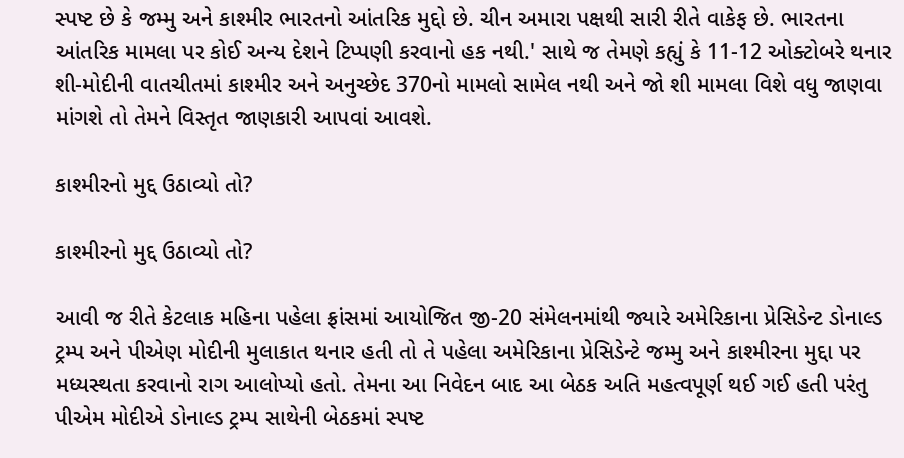સ્પષ્ટ છે કે જમ્મુ અને કાશ્મીર ભારતનો આંતરિક મુદ્દો છે. ચીન અમારા પક્ષથી સારી રીતે વાકેફ છે. ભારતના આંતરિક મામલા પર કોઈ અન્ય દેશને ટિપ્પણી કરવાનો હક નથી.' સાથે જ તેમણે કહ્યું કે 11-12 ઓક્ટોબરે થનાર શી-મોદીની વાતચીતમાં કાશ્મીર અને અનુચ્છેદ 370નો મામલો સામેલ નથી અને જો શી મામલા વિશે વધુ જાણવા માંગશે તો તેમને વિસ્તૃત જાણકારી આપવાં આવશે.

કાશ્મીરનો મુદ્દ ઉઠાવ્યો તો?

કાશ્મીરનો મુદ્દ ઉઠાવ્યો તો?

આવી જ રીતે કેટલાક મહિના પહેલા ફ્રાંસમાં આયોજિત જી-20 સંમેલનમાંથી જ્યારે અમેરિકાના પ્રેસિડેન્ટ ડોનાલ્ડ ટ્રમ્પ અને પીએણ મોદીની મુલાકાત થનાર હતી તો તે પહેલા અમેરિકાના પ્રેસિડેન્ટે જમ્મુ અને કાશ્મીરના મુદ્દા પર મધ્યસ્થતા કરવાનો રાગ આલોપ્યો હતો. તેમના આ નિવેદન બાદ આ બેઠક અતિ મહત્વપૂર્ણ થઈ ગઈ હતી પરંતુ પીએમ મોદીએ ડોનાલ્ડ ટ્રમ્પ સાથેની બેઠકમાં સ્પષ્ટ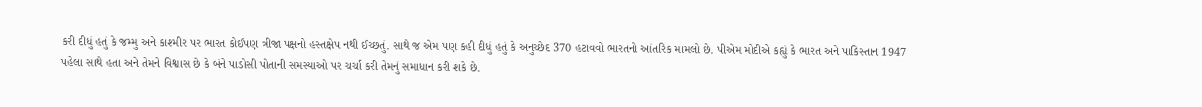કરી દીધું હતું કે જમ્મુ અને કાશ્મીર પર ભારત કોઈપણ ત્રીજા પક્ષનો હસ્તક્ષેપ નથી ઈચ્છતું. સાથે જ એમ પણ કહી દીધું હતું કે અનુચ્છેદ 370 હટાવવો ભારતનો આંતરિક મામલો છે. પીએમ મોદીએ કહ્યું કે ભારત અને પાકિસ્તાન 1947 પહેલા સાથે હતા અને તેમને વિશ્વાસ છે કે બંને પાડોસી પોતાની સમસ્યાઓ પર ચર્ચા કરી તેમનું સમાધાન કરી શકે છે.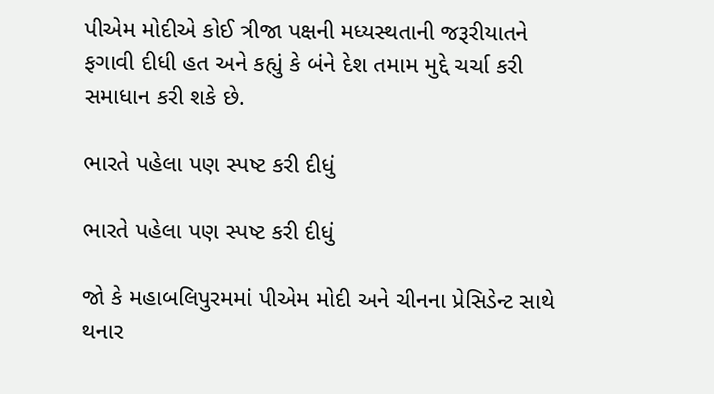પીએમ મોદીએ કોઈ ત્રીજા પક્ષની મધ્યસ્થતાની જરૂરીયાતને ફગાવી દીધી હત અને કહ્યું કે બંને દેશ તમામ મુદ્દે ચર્ચા કરી સમાધાન કરી શકે છે.

ભારતે પહેલા પણ સ્પષ્ટ કરી દીધું

ભારતે પહેલા પણ સ્પષ્ટ કરી દીધું

જો કે મહાબલિપુરમમાં પીએમ મોદી અને ચીનના પ્રેસિડેન્ટ સાથે થનાર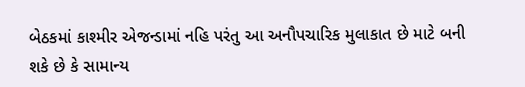બેઠકમાં કાશ્મીર એજન્ડામાં નહિ પરંતુ આ અનૌપચારિક મુલાકાત છે માટે બની શકે છે કે સામાન્ય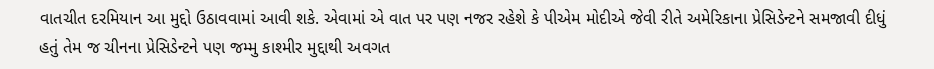વાતચીત દરમિયાન આ મુદ્દો ઉઠાવવામાં આવી શકે. એવામાં એ વાત પર પણ નજર રહેશે કે પીએમ મોદીએ જેવી રીતે અમેરિકાના પ્રેસિડેન્ટને સમજાવી દીધું હતું તેમ જ ચીનના પ્રેસિડેન્ટને પણ જમ્મુ કાશ્મીર મુદ્દાથી અવગત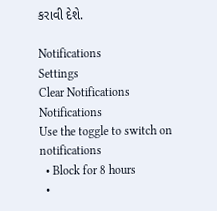કરાવી દેશે.

Notifications
Settings
Clear Notifications
Notifications
Use the toggle to switch on notifications
  • Block for 8 hours
  •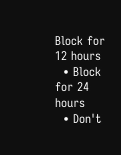Block for 12 hours
  • Block for 24 hours
  • Don't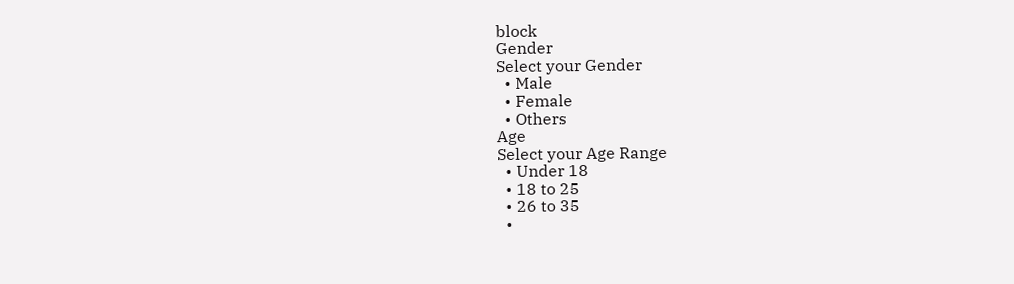block
Gender
Select your Gender
  • Male
  • Female
  • Others
Age
Select your Age Range
  • Under 18
  • 18 to 25
  • 26 to 35
  •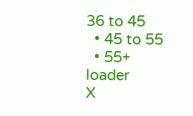36 to 45
  • 45 to 55
  • 55+
loader
X